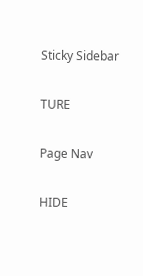Sticky Sidebar

TURE

Page Nav

HIDE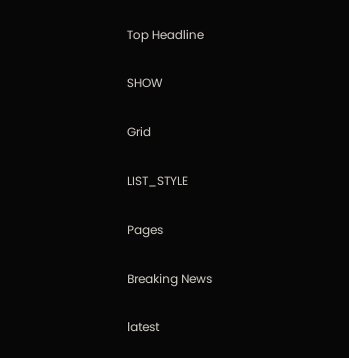Top Headline

SHOW

Grid

LIST_STYLE

Pages

Breaking News

latest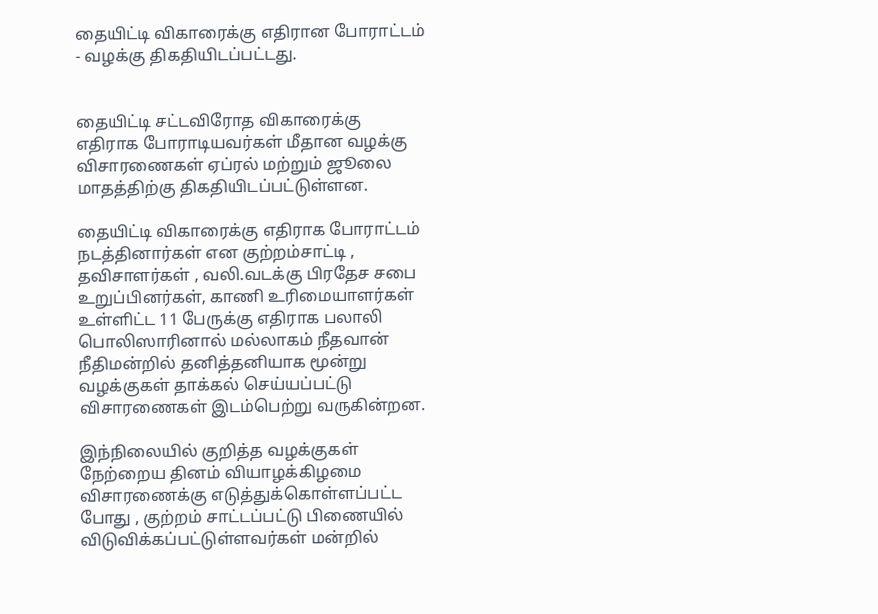தையிட்டி விகாரைக்கு எதிரான போராட்டம் - வழக்கு திகதியிடப்பட்டது.


தையிட்டி சட்டவிரோத விகாரைக்கு எதிராக போராடியவர்கள் மீதான வழக்கு விசாரணைகள் ஏப்ரல் மற்றும் ஜூலை மாதத்திற்கு திகதியிடப்பட்டுள்ளன.

தையிட்டி விகாரைக்கு எதிராக போராட்டம் நடத்தினார்கள் என குற்றம்சாட்டி , தவிசாளர்கள் , வலி.வடக்கு பிரதேச சபை உறுப்பினர்கள், காணி உரிமையாளர்கள் உள்ளிட்ட 11 பேருக்கு எதிராக பலாலி பொலிஸாரினால் மல்லாகம் நீதவான் நீதிமன்றில் தனித்தனியாக மூன்று வழக்குகள் தாக்கல் செய்யப்பட்டு விசாரணைகள் இடம்பெற்று வருகின்றன.

இந்நிலையில் குறித்த வழக்குகள் நேற்றைய தினம் வியாழக்கிழமை விசாரணைக்கு எடுத்துக்கொள்ளப்பட்ட போது , குற்றம் சாட்டப்பட்டு பிணையில் விடுவிக்கப்பட்டுள்ளவர்கள் மன்றில்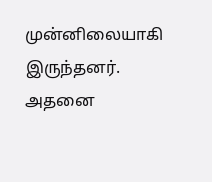முன்னிலையாகி இருந்தனர். அதனை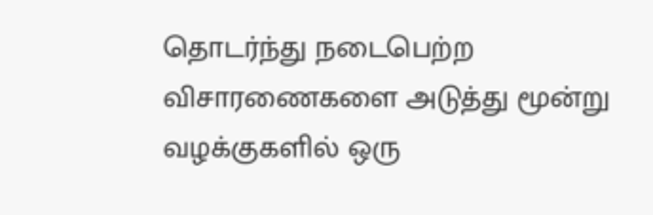தொடர்ந்து நடைபெற்ற விசாரணைகளை அடுத்து மூன்று வழக்குகளில் ஒரு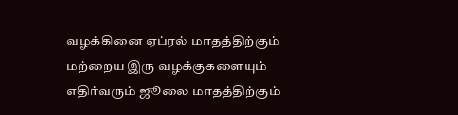வழக்கினை ஏப்ரல் மாதத்திற்கும் மற்றைய இரு வழக்குகளையும் எதிர்வரும் ஜூலை மாதத்திற்கும்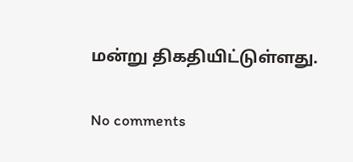மன்று திகதியிட்டுள்ளது.

No comments